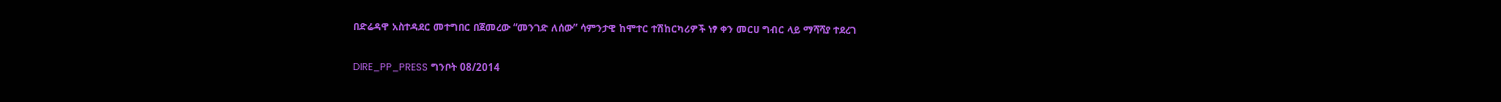በድሬዳዋ አስተዳደር መተግበር በጀመረው “መንገድ ለሰው” ሳምንታዊ ከሞተር ተሽከርካሪዎች ነፃ ቀን መርሀ ግብር ላይ ማሻሻያ ተደረገ

DIRE_PP_PRESS ግንቦት 08/2014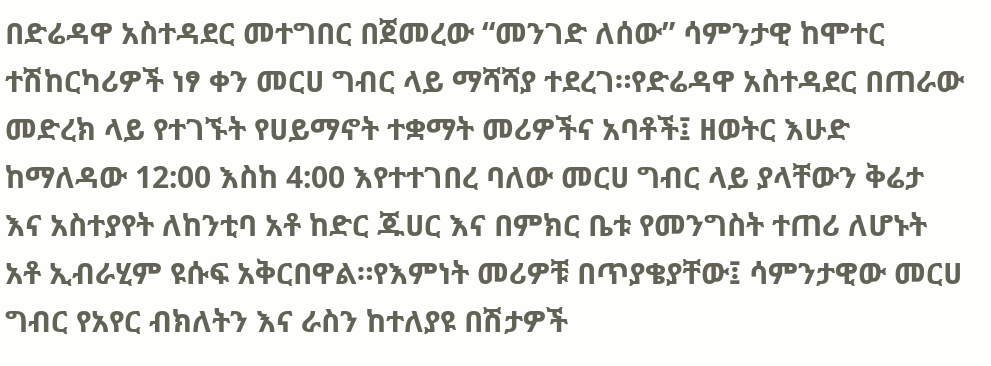በድሬዳዋ አስተዳደር መተግበር በጀመረው “መንገድ ለሰው” ሳምንታዊ ከሞተር ተሽከርካሪዎች ነፃ ቀን መርሀ ግብር ላይ ማሻሻያ ተደረገ።የድሬዳዋ አስተዳደር በጠራው መድረክ ላይ የተገኙት የሀይማኖት ተቋማት መሪዎችና አባቶች፤ ዘወትር እሁድ ከማለዳው 12:00 እስከ 4:00 እየተተገበረ ባለው መርሀ ግብር ላይ ያላቸውን ቅሬታ እና አስተያየት ለከንቲባ አቶ ከድር ጁሀር እና በምክር ቤቱ የመንግስት ተጠሪ ለሆኑት አቶ ኢብራሂም ዩሱፍ አቅርበዋል።የእምነት መሪዎቹ በጥያቄያቸው፤ ሳምንታዊው መርሀ ግብር የአየር ብክለትን እና ራስን ከተለያዩ በሽታዎች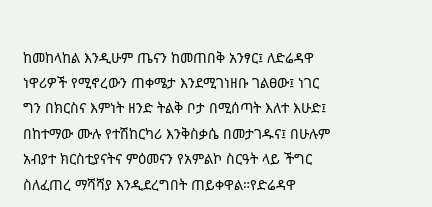ከመከላከል እንዲሁም ጤናን ከመጠበቅ አንፃር፤ ለድሬዳዋ ነዋሪዎች የሚኖረውን ጠቀሜታ እንደሚገነዘቡ ገልፀው፤ ነገር ግን በክርስና እምነት ዘንድ ትልቅ ቦታ በሚሰጣት እለተ እሁድ፤ በከተማው ሙሉ የተሽከርካሪ እንቅስቃሴ በመታገዱና፤ በሁሉም አብያተ ክርስቲያናትና ምዕመናን የአምልኮ ስርዓት ላይ ችግር ስለፈጠረ ማሻሻያ እንዲደረግበት ጠይቀዋል።የድሬዳዋ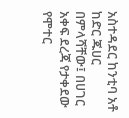አስተዳደር ከንቲባ አቶ ከድር ጁሀር በምላሻቸው፤ በሀገር አቀፍ ደረጃ የታቀደው የሞተር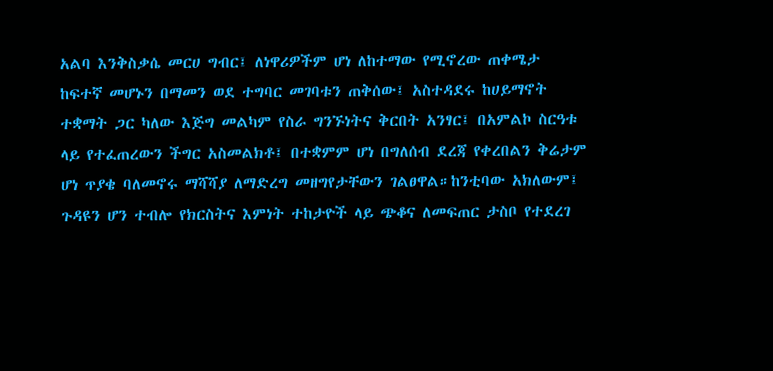አልባ እንቅስቃሴ መርሀ ግብር፤ ለነዋሪዎችም ሆነ ለከተማው የሚኖረው ጠቀሜታ ከፍተኛ መሆኑን በማመን ወደ ተግባር መገባቱን ጠቅሰው፤ አስተዳደሩ ከሀይማኖት ተቋማት ጋር ካለው እጅግ መልካም የስራ ግንኙነትና ቅርበት አንፃር፤ በአምልኮ ስርዓቱ ላይ የተፈጠረውን ችግር አስመልክቶ፤ በተቋምም ሆነ በግለሰብ ደረጃ የቀረበልን ቅሬታም ሆነ ጥያቄ ባለመኖሩ ማሻሻያ ለማድረግ መዘግየታቸውን ገልፀዋል።ከንቲባው አክለውም፤ ጉዳዩን ሆን ተብሎ የክርስትና እምነት ተከታዮች ላይ ጭቆና ለመፍጠር ታስቦ የተደረገ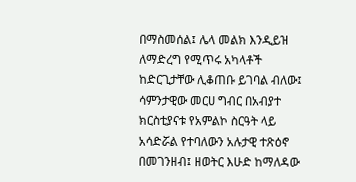በማስመሰል፤ ሌላ መልክ እንዲይዝ ለማድረግ የሚጥሩ አካላቶች ከድርጊታቸው ሊቆጠቡ ይገባል ብለው፤ ሳምንታዊው መርሀ ግብር በአብያተ ክርስቲያናቱ የአምልኮ ስርዓት ላይ አሳድሯል የተባለውን አሉታዊ ተጽዕኖ በመገንዘብ፤ ዘወትር እሁድ ከማለዳው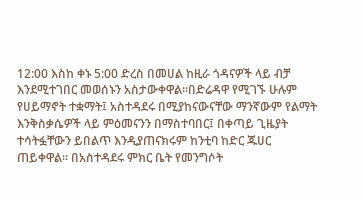12:00 እስከ ቀኑ 5:00 ድረስ በመሀል ከዚራ ጎዳናዎች ላይ ብቻ እንደሚተገበር መወሰኑን አስታውቀዋል።በድሬዳዋ የሚገኙ ሁሉም የሀይማኖት ተቋማት፤ አስተዳደሩ በሚያከናውናቸው ማንኛውም የልማት እንቅስቃሴዎች ላይ ምዕመናንን በማስተባበር፤ በቀጣይ ጊዜያት ተሳትፏቸውን ይበልጥ እንዲያጠናክሩም ከንቲባ ከድር ጁሀር ጠይቀዋል። በአስተዳደሩ ምክር ቤት የመንግሶት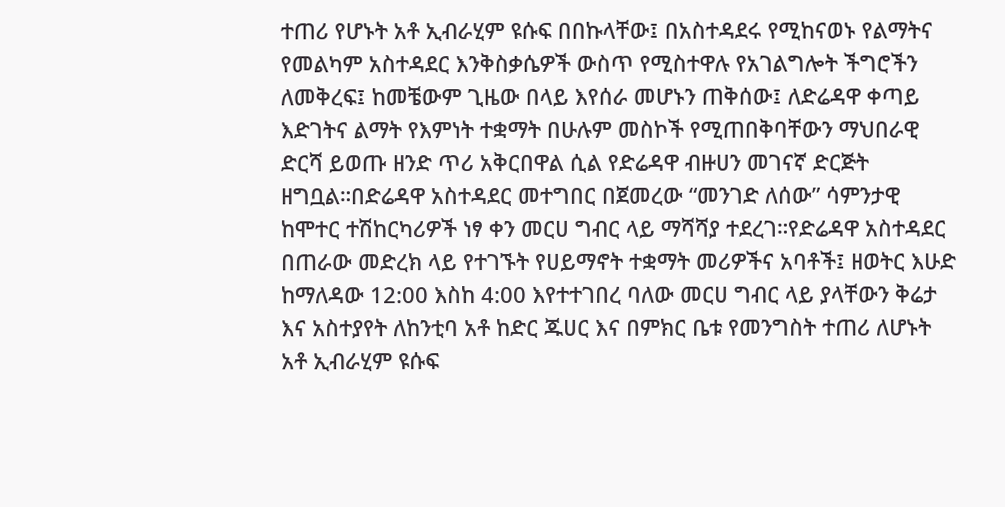ተጠሪ የሆኑት አቶ ኢብራሂም ዩሱፍ በበኩላቸው፤ በአስተዳደሩ የሚከናወኑ የልማትና የመልካም አስተዳደር እንቅስቃሴዎች ውስጥ የሚስተዋሉ የአገልግሎት ችግሮችን ለመቅረፍ፤ ከመቼውም ጊዜው በላይ እየሰራ መሆኑን ጠቅሰው፤ ለድሬዳዋ ቀጣይ እድገትና ልማት የእምነት ተቋማት በሁሉም መስኮች የሚጠበቅባቸውን ማህበራዊ ድርሻ ይወጡ ዘንድ ጥሪ አቅርበዋል ሲል የድሬዳዋ ብዙሀን መገናኛ ድርጅት ዘግቧል።በድሬዳዋ አስተዳደር መተግበር በጀመረው “መንገድ ለሰው” ሳምንታዊ ከሞተር ተሽከርካሪዎች ነፃ ቀን መርሀ ግብር ላይ ማሻሻያ ተደረገ።የድሬዳዋ አስተዳደር በጠራው መድረክ ላይ የተገኙት የሀይማኖት ተቋማት መሪዎችና አባቶች፤ ዘወትር እሁድ ከማለዳው 12:00 እስከ 4:00 እየተተገበረ ባለው መርሀ ግብር ላይ ያላቸውን ቅሬታ እና አስተያየት ለከንቲባ አቶ ከድር ጁሀር እና በምክር ቤቱ የመንግስት ተጠሪ ለሆኑት አቶ ኢብራሂም ዩሱፍ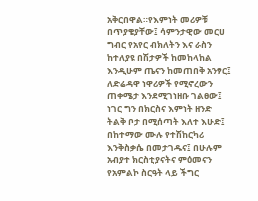አቅርበዋል።የእምነት መሪዎቹ በጥያቄያቸው፤ ሳምንታዊው መርሀ ግብር የአየር ብክለትን እና ራስን ከተለያዩ በሽታዎች ከመከላከል እንዲሁም ጤናን ከመጠበቅ አንፃር፤ ለድሬዳዋ ነዋሪዎች የሚኖረውን ጠቀሜታ እንደሚገነዘቡ ገልፀው፤ ነገር ግን በክርስና እምነት ዘንድ ትልቅ ቦታ በሚሰጣት እለተ እሁድ፤ በከተማው ሙሉ የተሽከርካሪ እንቅስቃሴ በመታገዱና፤ በሁሉም አብያተ ክርስቲያናትና ምዕመናን የአምልኮ ስርዓት ላይ ችግር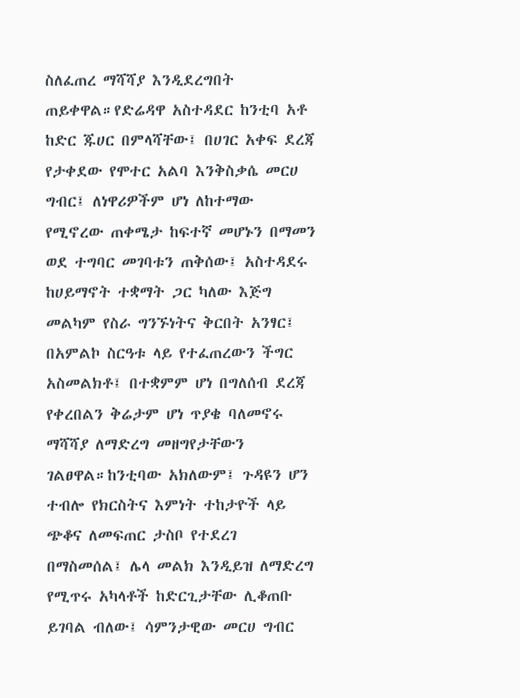ስለፈጠረ ማሻሻያ እንዲደረግበት ጠይቀዋል።የድሬዳዋ አስተዳደር ከንቲባ አቶ ከድር ጁሀር በምላሻቸው፤ በሀገር አቀፍ ደረጃ የታቀደው የሞተር አልባ እንቅስቃሴ መርሀ ግብር፤ ለነዋሪዎችም ሆነ ለከተማው የሚኖረው ጠቀሜታ ከፍተኛ መሆኑን በማመን ወደ ተግባር መገባቱን ጠቅሰው፤ አስተዳደሩ ከሀይማኖት ተቋማት ጋር ካለው እጅግ መልካም የስራ ግንኙነትና ቅርበት አንፃር፤ በአምልኮ ስርዓቱ ላይ የተፈጠረውን ችግር አስመልክቶ፤ በተቋምም ሆነ በግለሰብ ደረጃ የቀረበልን ቅሬታም ሆነ ጥያቄ ባለመኖሩ ማሻሻያ ለማድረግ መዘግየታቸውን ገልፀዋል።ከንቲባው አክለውም፤ ጉዳዩን ሆን ተብሎ የክርስትና እምነት ተከታዮች ላይ ጭቆና ለመፍጠር ታስቦ የተደረገ በማስመሰል፤ ሌላ መልክ እንዲይዝ ለማድረግ የሚጥሩ አካላቶች ከድርጊታቸው ሊቆጠቡ ይገባል ብለው፤ ሳምንታዊው መርሀ ግብር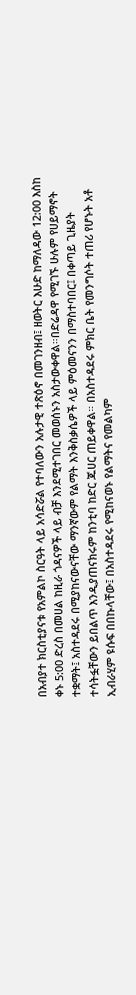በአብያተ ክርስቲያናቱ የአምልኮ ስርዓት ላይ አሳድሯል የተባለውን አሉታዊ ተጽዕኖ በመገንዘብ፤ ዘወትር እሁድ ከማለዳው 12:00 እስከ ቀኑ 5:00 ድረስ በመሀል ከዚራ ጎዳናዎች ላይ ብቻ እንደሚተገበር መወሰኑን አስታውቀዋል።በድሬዳዋ የሚገኙ ሁሉም የሀይማኖት ተቋማት፤ አስተዳደሩ በሚያከናውናቸው ማንኛውም የልማት እንቅስቃሴዎች ላይ ምዕመናንን በማስተባበር፤ በቀጣይ ጊዜያት ተሳትፏቸውን ይበልጥ እንዲያጠናክሩም ከንቲባ ከድር ጁሀር ጠይቀዋል። በአስተዳደሩ ምክር ቤት የመንግሶት ተጠሪ የሆኑት አቶ ኢብራሂም ዩሱፍ በበኩላቸው፤ በአስተዳደሩ የሚከናወኑ የልማትና የመልካም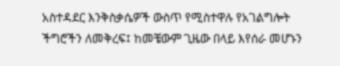አስተዳደር እንቅስቃሴዎች ውስጥ የሚስተዋሉ የአገልግሎት ችግሮችን ለመቅረፍ፤ ከመቼውም ጊዜው በላይ እየሰራ መሆኑን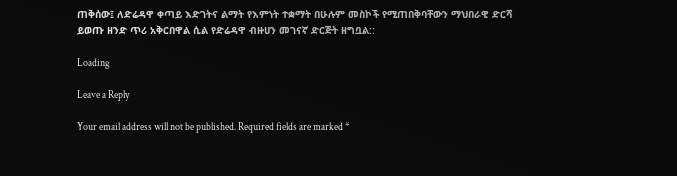ጠቅሰው፤ ለድሬዳዋ ቀጣይ እድገትና ልማት የእምነት ተቋማት በሁሉም መስኮች የሚጠበቅባቸውን ማህበራዊ ድርሻ ይወጡ ዘንድ ጥሪ አቅርበዋል ሲል የድሬዳዋ ብዙሀን መገናኛ ድርጅት ዘግቧል::

Loading

Leave a Reply

Your email address will not be published. Required fields are marked *